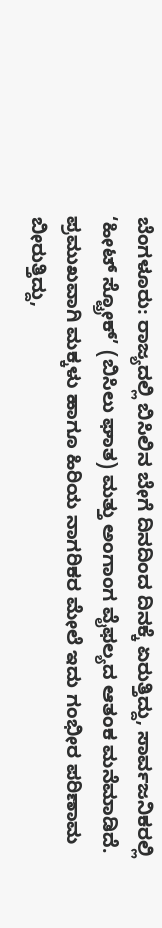ಬೆಂಗಳೂರು: ರಾಜ್ಯದಲ್ಲಿ ಬಿಸಿಲಿನ ಬೇಗೆ ದಿನದಿಂದ ದಿನಕ್ಕೆ ಏರುತ್ತಿದ್ದು, ಸಾರ್ವಜನಿಕರಲ್ಲಿ ‘ಹೀಟ್ ಸ್ಟ್ರೋಕ್’ (ಬಿಸಿಲು ಘಾತ) ಮತ್ತು ಅಂಗಾಂಗ ವೈಫಲ್ಯದ ಆತಂಕ ಮನೆಮಾಡಿದೆ. ಪ್ರಮುಖವಾಗಿ ಮಕ್ಕಳು ಹಾಗೂ ಹಿರಿಯ ನಾಗರಿಕರ ಮೇಲೆ ಇದು ಗಂಭೀರ ಪರಿಣಾಮ ಬೀರುತ್ತಿದ್ದು,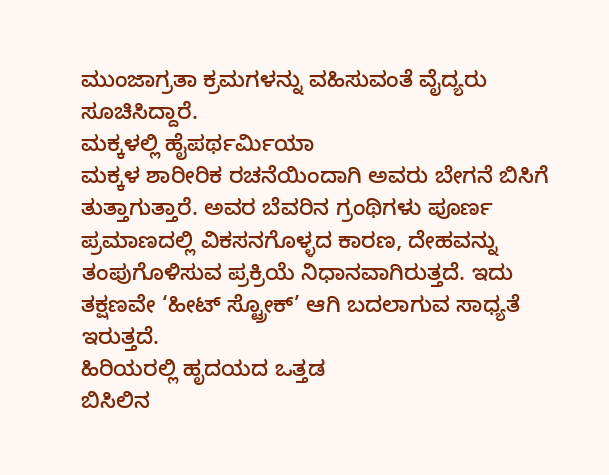ಮುಂಜಾಗ್ರತಾ ಕ್ರಮಗಳನ್ನು ವಹಿಸುವಂತೆ ವೈದ್ಯರು ಸೂಚಿಸಿದ್ದಾರೆ.
ಮಕ್ಕಳಲ್ಲಿ ಹೈಪರ್ಥರ್ಮಿಯಾ
ಮಕ್ಕಳ ಶಾರೀರಿಕ ರಚನೆಯಿಂದಾಗಿ ಅವರು ಬೇಗನೆ ಬಿಸಿಗೆ ತುತ್ತಾಗುತ್ತಾರೆ. ಅವರ ಬೆವರಿನ ಗ್ರಂಥಿಗಳು ಪೂರ್ಣ ಪ್ರಮಾಣದಲ್ಲಿ ವಿಕಸನಗೊಳ್ಳದ ಕಾರಣ, ದೇಹವನ್ನು ತಂಪುಗೊಳಿಸುವ ಪ್ರಕ್ರಿಯೆ ನಿಧಾನವಾಗಿರುತ್ತದೆ. ಇದು ತಕ್ಷಣವೇ ‘ಹೀಟ್ ಸ್ಟ್ರೋಕ್’ ಆಗಿ ಬದಲಾಗುವ ಸಾಧ್ಯತೆ ಇರುತ್ತದೆ.
ಹಿರಿಯರಲ್ಲಿ ಹೃದಯದ ಒತ್ತಡ
ಬಿಸಿಲಿನ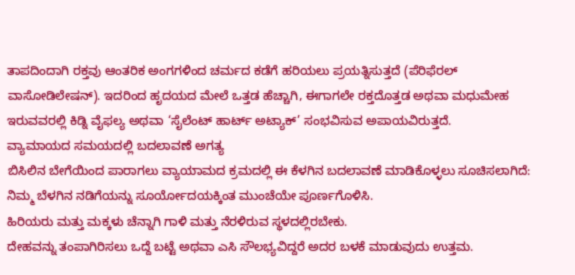ತಾಪದಿಂದಾಗಿ ರಕ್ತವು ಆಂತರಿಕ ಅಂಗಗಳಿಂದ ಚರ್ಮದ ಕಡೆಗೆ ಹರಿಯಲು ಪ್ರಯತ್ನಿಸುತ್ತದೆ (ಪೆರಿಫೆರಲ್ ವಾಸೋಡಿಲೇಷನ್). ಇದರಿಂದ ಹೃದಯದ ಮೇಲೆ ಒತ್ತಡ ಹೆಚ್ಚಾಗಿ, ಈಗಾಗಲೇ ರಕ್ತದೊತ್ತಡ ಅಥವಾ ಮಧುಮೇಹ ಇರುವವರಲ್ಲಿ ಕಿಡ್ನಿ ವೈಫಲ್ಯ ಅಥವಾ ‘ಸೈಲೆಂಟ್ ಹಾರ್ಟ್ ಅಟ್ಯಾಕ್’ ಸಂಭವಿಸುವ ಅಪಾಯವಿರುತ್ತದೆ.
ವ್ಯಾಮಾಯದ ಸಮಯದಲ್ಲಿ ಬದಲಾವಣೆ ಅಗತ್ಯ
ಬಿಸಿಲಿನ ಬೇಗೆಯಿಂದ ಪಾರಾಗಲು ವ್ಯಾಯಾಮದ ಕ್ರಮದಲ್ಲಿ ಈ ಕೆಳಗಿನ ಬದಲಾವಣೆ ಮಾಡಿಕೊಳ್ಳಲು ಸೂಚಿಸಲಾಗಿದೆ:
ನಿಮ್ಮ ಬೆಳಗಿನ ನಡಿಗೆಯನ್ನು ಸೂರ್ಯೋದಯಕ್ಕಿಂತ ಮುಂಚೆಯೇ ಪೂರ್ಣಗೊಳಿಸಿ.
ಹಿರಿಯರು ಮತ್ತು ಮಕ್ಕಳು ಚೆನ್ನಾಗಿ ಗಾಳಿ ಮತ್ತು ನೆರಳಿರುವ ಸ್ಥಳದಲ್ಲಿರಬೇಕು.
ದೇಹವನ್ನು ತಂಪಾಗಿರಿಸಲು ಒದ್ದೆ ಬಟ್ಟೆ ಅಥವಾ ಎಸಿ ಸೌಲಭ್ಯವಿದ್ದರೆ ಅದರ ಬಳಕೆ ಮಾಡುವುದು ಉತ್ತಮ.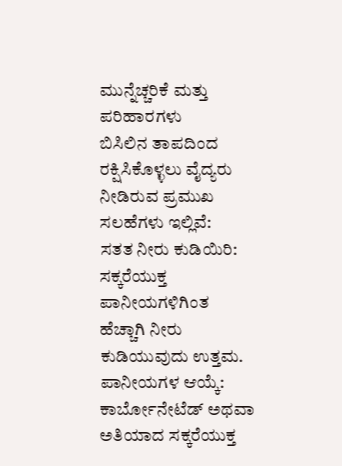ಮುನ್ನೆಚ್ಚರಿಕೆ ಮತ್ತು ಪರಿಹಾರಗಳು
ಬಿಸಿಲಿನ ತಾಪದಿಂದ ರಕ್ಷಿಸಿಕೊಳ್ಳಲು ವೈದ್ಯರು ನೀಡಿರುವ ಪ್ರಮುಖ ಸಲಹೆಗಳು ಇಲ್ಲಿವೆ:
ಸತತ ನೀರು ಕುಡಿಯಿರಿ: ಸಕ್ಕರೆಯುಕ್ತ ಪಾನೀಯಗಳಿಗಿಂತ ಹೆಚ್ಚಾಗಿ ನೀರು ಕುಡಿಯುವುದು ಉತ್ತಮ.
ಪಾನೀಯಗಳ ಆಯ್ಕೆ: ಕಾರ್ಬೋನೇಟೆಡ್ ಅಥವಾ ಅತಿಯಾದ ಸಕ್ಕರೆಯುಕ್ತ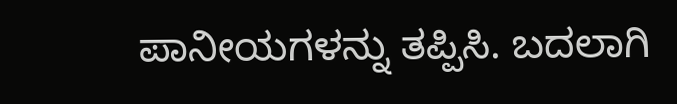ಪಾನೀಯಗಳನ್ನು ತಪ್ಪಿಸಿ. ಬದಲಾಗಿ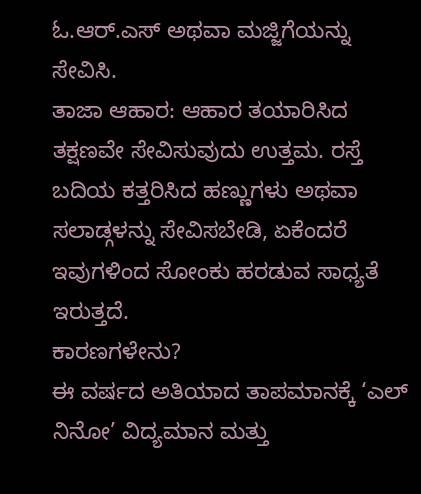ಓ.ಆರ್.ಎಸ್ ಅಥವಾ ಮಜ್ಜಿಗೆಯನ್ನು ಸೇವಿಸಿ.
ತಾಜಾ ಆಹಾರ: ಆಹಾರ ತಯಾರಿಸಿದ ತಕ್ಷಣವೇ ಸೇವಿಸುವುದು ಉತ್ತಮ. ರಸ್ತೆ ಬದಿಯ ಕತ್ತರಿಸಿದ ಹಣ್ಣುಗಳು ಅಥವಾ ಸಲಾಡ್ಗಳನ್ನು ಸೇವಿಸಬೇಡಿ, ಏಕೆಂದರೆ ಇವುಗಳಿಂದ ಸೋಂಕು ಹರಡುವ ಸಾಧ್ಯತೆ ಇರುತ್ತದೆ.
ಕಾರಣಗಳೇನು?
ಈ ವರ್ಷದ ಅತಿಯಾದ ತಾಪಮಾನಕ್ಕೆ ‘ಎಲ್ ನಿನೋ’ ವಿದ್ಯಮಾನ ಮತ್ತು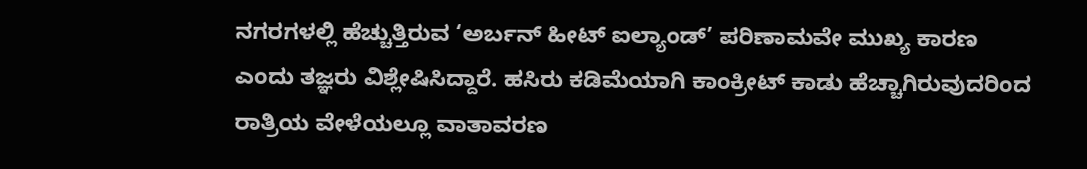ನಗರಗಳಲ್ಲಿ ಹೆಚ್ಚುತ್ತಿರುವ ‘ಅರ್ಬನ್ ಹೀಟ್ ಐಲ್ಯಾಂಡ್’ ಪರಿಣಾಮವೇ ಮುಖ್ಯ ಕಾರಣ ಎಂದು ತಜ್ಞರು ವಿಶ್ಲೇಷಿಸಿದ್ದಾರೆ. ಹಸಿರು ಕಡಿಮೆಯಾಗಿ ಕಾಂಕ್ರೀಟ್ ಕಾಡು ಹೆಚ್ಚಾಗಿರುವುದರಿಂದ ರಾತ್ರಿಯ ವೇಳೆಯಲ್ಲೂ ವಾತಾವರಣ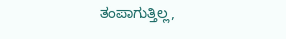ತಂಪಾಗುತ್ತಿಲ್ಲ,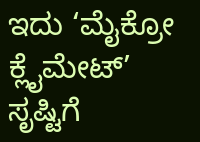ಇದು ‘ಮೈಕ್ರೋ ಕ್ಲೈಮೇಟ್’ ಸೃಷ್ಟಿಗೆ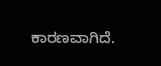ಕಾರಣವಾಗಿದೆ.